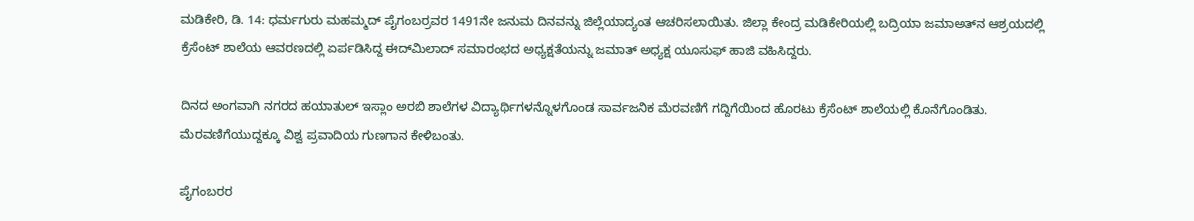ಮಡಿಕೇರಿ, ಡಿ. 14: ಧರ್ಮಗುರು ಮಹಮ್ಮದ್ ಪೈಗಂಬರ್‍ರವರ 1491ನೇ ಜನುಮ ದಿನವನ್ನು ಜಿಲ್ಲೆಯಾದ್ಯಂತ ಆಚರಿಸಲಾಯಿತು. ಜಿಲ್ಲಾ ಕೇಂದ್ರ ಮಡಿಕೇರಿಯಲ್ಲಿ ಬದ್ರಿಯಾ ಜಮಾಅತ್‍ನ ಆಶ್ರಯದಲ್ಲಿ ಕ್ರೆಸೆಂಟ್ ಶಾಲೆಯ ಆವರಣದಲ್ಲಿ ಏರ್ಪಡಿಸಿದ್ದ ಈದ್‍ಮಿಲಾದ್ ಸಮಾರಂಭದ ಅಧ್ಯಕ್ಷತೆಯನ್ನು ಜಮಾತ್ ಅಧ್ಯಕ್ಷ ಯೂಸುಫ್ ಹಾಜಿ ವಹಿಸಿದ್ದರು.

ದಿನದ ಅಂಗವಾಗಿ ನಗರದ ಹಯಾತುಲ್ ಇಸ್ಲಾಂ ಅರಬಿ ಶಾಲೆಗಳ ವಿದ್ಯಾರ್ಥಿಗಳನ್ನೊಳಗೊಂಡ ಸಾರ್ವಜನಿಕ ಮೆರವಣಿಗೆ ಗದ್ದಿಗೆಯಿಂದ ಹೊರಟು ಕ್ರೆಸೆಂಟ್ ಶಾಲೆಯಲ್ಲಿ ಕೊನೆಗೊಂಡಿತು. ಮೆರವಣಿಗೆಯುದ್ದಕ್ಕೂ ವಿಶ್ವ ಪ್ರವಾದಿಯ ಗುಣಗಾನ ಕೇಳಿಬಂತು.

ಪೈಗಂಬರರ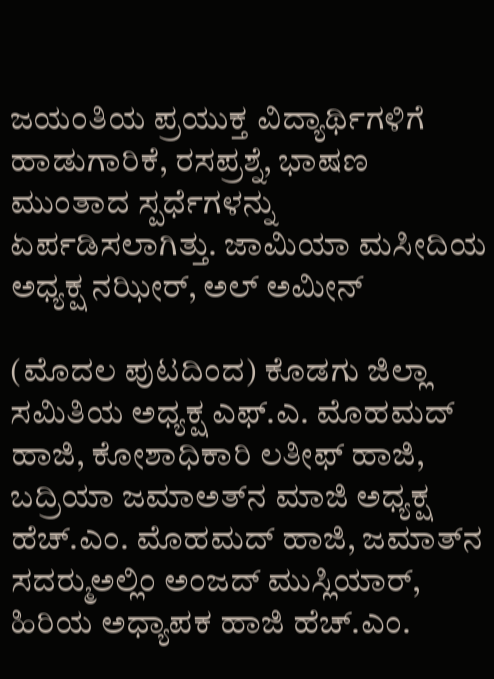ಜಯಂತಿಯ ಪ್ರಯುಕ್ತ ವಿದ್ಯಾರ್ಥಿಗಳಿಗೆ ಹಾಡುಗಾರಿಕೆ, ರಸಪ್ರಶ್ನೆ, ಭಾಷಣ ಮುಂತಾದ ಸ್ಪರ್ಧೆಗಳನ್ನು ಏರ್ಪಡಿಸಲಾಗಿತ್ತು. ಜಾಮಿಯಾ ಮಸೀದಿಯ ಅಧ್ಯಕ್ಷ ನಝೀರ್, ಅಲ್ ಅಮೀನ್

(ಮೊದಲ ಪುಟದಿಂದ) ಕೊಡಗು ಜಿಲ್ಲಾ ಸಮಿತಿಯ ಅಧ್ಯಕ್ಷ ಎಫ್.ಎ. ಮೊಹಮದ್ ಹಾಜಿ, ಕೋಶಾಧಿಕಾರಿ ಲತೀಫ್ ಹಾಜಿ, ಬದ್ರಿಯಾ ಜಮಾಅತ್‍ನ ಮಾಜಿ ಅಧ್ಯಕ್ಷ ಹೆಚ್.ಎಂ. ಮೊಹಮದ್ ಹಾಜಿ, ಜಮಾತ್‍ನ ಸದರ್‍ಮುಅಲ್ಲಿಂ ಅಂಜದ್ ಮುಸ್ಲಿಯಾರ್, ಹಿರಿಯ ಅಧ್ಯಾಪಕ ಹಾಜಿ ಹೆಚ್.ಎಂ.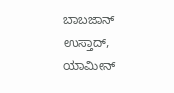ಬಾಬಜಾನ್ ಉಸ್ತಾದ್, ಯಾಮೀನ್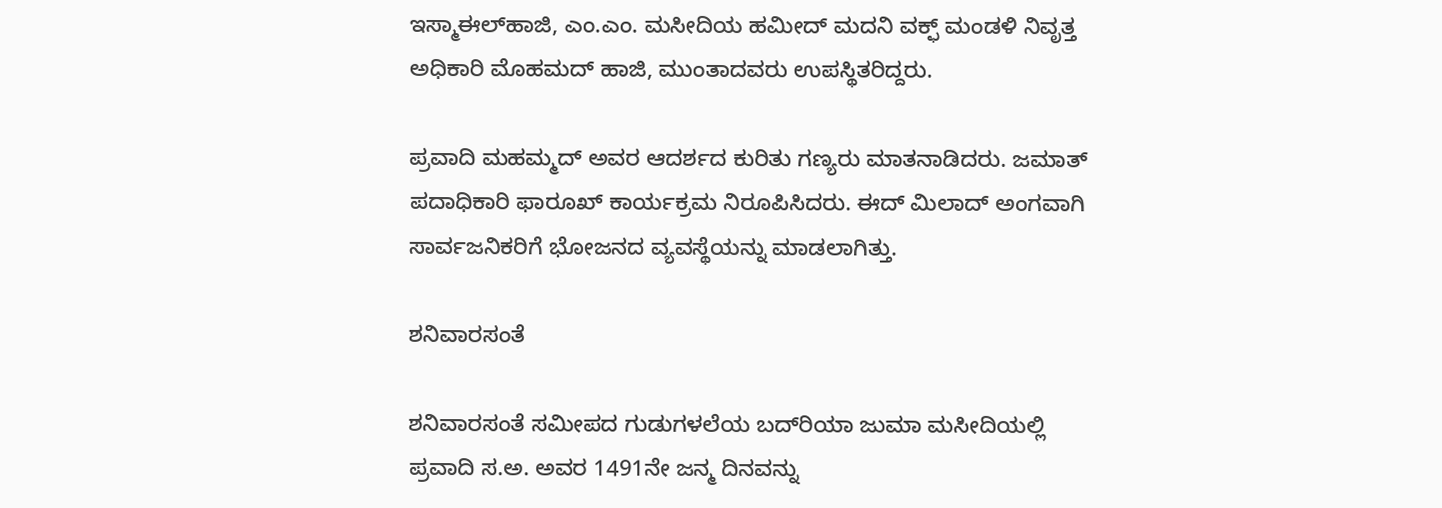ಇಸ್ಮಾಈಲ್‍ಹಾಜಿ, ಎಂ.ಎಂ. ಮಸೀದಿಯ ಹಮೀದ್ ಮದನಿ ವಕ್ಫ್ ಮಂಡಳಿ ನಿವೃತ್ತ ಅಧಿಕಾರಿ ಮೊಹಮದ್ ಹಾಜಿ, ಮುಂತಾದವರು ಉಪಸ್ಥಿತರಿದ್ದರು.

ಪ್ರವಾದಿ ಮಹಮ್ಮದ್ ಅವರ ಆದರ್ಶದ ಕುರಿತು ಗಣ್ಯರು ಮಾತನಾಡಿದರು. ಜಮಾತ್ ಪದಾಧಿಕಾರಿ ಫಾರೂಖ್ ಕಾರ್ಯಕ್ರಮ ನಿರೂಪಿಸಿದರು. ಈದ್ ಮಿಲಾದ್ ಅಂಗವಾಗಿ ಸಾರ್ವಜನಿಕರಿಗೆ ಭೋಜನದ ವ್ಯವಸ್ಥೆಯನ್ನು ಮಾಡಲಾಗಿತ್ತು.

ಶನಿವಾರಸಂತೆ

ಶನಿವಾರಸಂತೆ ಸಮೀಪದ ಗುಡುಗಳಲೆಯ ಬದ್‍ರಿಯಾ ಜುಮಾ ಮಸೀದಿಯಲ್ಲಿ ಪ್ರವಾದಿ ಸ.ಅ. ಅವರ 1491ನೇ ಜನ್ಮ ದಿನವನ್ನು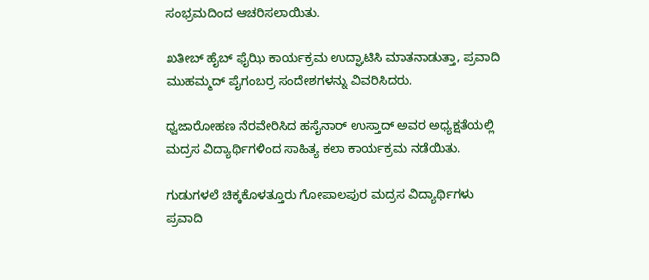ಸಂಭ್ರಮದಿಂದ ಆಚರಿಸಲಾಯಿತು.

ಖತೀಬ್ ಹೈಬ್ ಫೈಝಿ ಕಾರ್ಯಕ್ರಮ ಉದ್ಘಾಟಿಸಿ ಮಾತನಾಡುತ್ತಾ, ಪ್ರವಾದಿ ಮುಹಮ್ಮದ್ ಪೈಗಂಬರ್‍ರ ಸಂದೇಶಗಳನ್ನು ವಿವರಿಸಿದರು.

ಧ್ವಜಾರೋಹಣ ನೆರವೇರಿಸಿದ ಹಸೈನಾರ್ ಉಸ್ತಾದ್ ಅವರ ಅಧ್ಯಕ್ಷತೆಯಲ್ಲಿ ಮದ್ರಸ ವಿದ್ಯಾರ್ಥಿಗಳಿಂದ ಸಾಹಿತ್ಯ ಕಲಾ ಕಾರ್ಯಕ್ರಮ ನಡೆಯಿತು.

ಗುಡುಗಳಲೆ ಚಿಕ್ಕಕೊಳತ್ತೂರು ಗೋಪಾಲಪುರ ಮದ್ರಸ ವಿದ್ಯಾರ್ಥಿಗಳು ಪ್ರವಾದಿ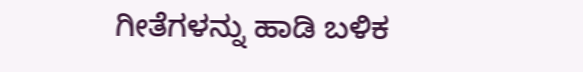ಗೀತೆಗಳನ್ನು ಹಾಡಿ ಬಳಿಕ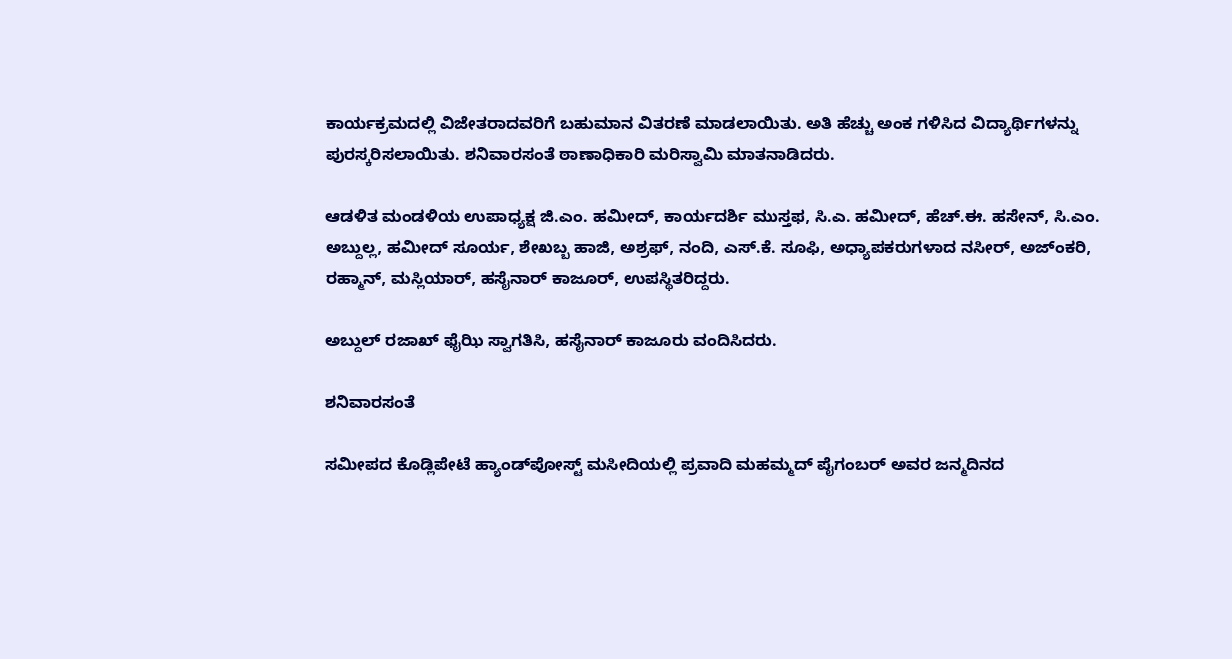ಕಾರ್ಯಕ್ರಮದಲ್ಲಿ ವಿಜೇತರಾದವರಿಗೆ ಬಹುಮಾನ ವಿತರಣೆ ಮಾಡಲಾಯಿತು. ಅತಿ ಹೆಚ್ಚು ಅಂಕ ಗಳಿಸಿದ ವಿದ್ಯಾರ್ಥಿಗಳನ್ನು ಪುರಸ್ಕರಿಸಲಾಯಿತು. ಶನಿವಾರಸಂತೆ ಠಾಣಾಧಿಕಾರಿ ಮರಿಸ್ವಾಮಿ ಮಾತನಾಡಿದರು.

ಆಡಳಿತ ಮಂಡಳಿಯ ಉಪಾಧ್ಯಕ್ಷ ಜಿ.ಎಂ. ಹಮೀದ್, ಕಾರ್ಯದರ್ಶಿ ಮುಸ್ತಫ, ಸಿ.ಎ. ಹಮೀದ್, ಹೆಚ್.ಈ. ಹಸೇನ್, ಸಿ.ಎಂ. ಅಬ್ದುಲ್ಲ, ಹಮೀದ್ ಸೂರ್ಯ, ಶೇಖಬ್ಬ ಹಾಜಿ, ಅಶ್ರಫ್, ನಂದಿ, ಎಸ್.ಕೆ. ಸೂಫಿ, ಅಧ್ಯಾಪಕರುಗಳಾದ ನಸೀರ್, ಅಜ್‍ಂಕರಿ, ರಹ್ಮಾನ್, ಮಸ್ಲಿಯಾರ್, ಹಸೈನಾರ್ ಕಾಜೂರ್, ಉಪಸ್ಥಿತರಿದ್ದರು.

ಅಬ್ದುಲ್ ರಜಾಖ್ ಫೈಝಿ ಸ್ವಾಗತಿಸಿ, ಹಸೈನಾರ್ ಕಾಜೂರು ವಂದಿಸಿದರು.

ಶನಿವಾರಸಂತೆ

ಸಮೀಪದ ಕೊಡ್ಲಿಪೇಟೆ ಹ್ಯಾಂಡ್‍ಪೋಸ್ಟ್ ಮಸೀದಿಯಲ್ಲಿ ಪ್ರವಾದಿ ಮಹಮ್ಮದ್ ಪೈಗಂಬರ್ ಅವರ ಜನ್ಮದಿನದ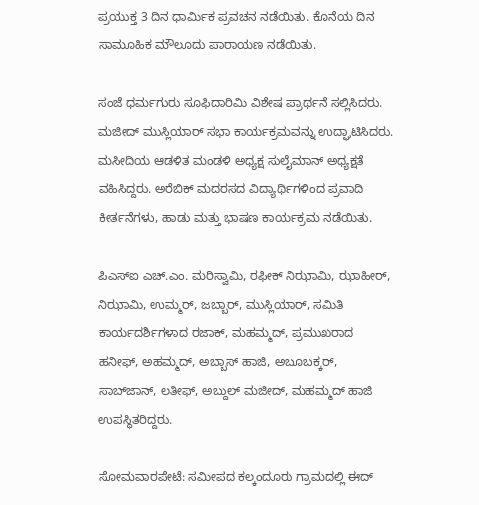ಪ್ರಯುಕ್ತ 3 ದಿನ ಧಾರ್ಮಿಕ ಪ್ರವಚನ ನಡೆಯಿತು. ಕೊನೆಯ ದಿನ ಸಾಮೂಹಿಕ ಮೌಲೂದು ಪಾರಾಯಣ ನಡೆಯಿತು.

ಸಂಜೆ ಧರ್ಮಗುರು ಸೂಫಿದಾರಿಮಿ ವಿಶೇಷ ಪ್ರಾರ್ಥನೆ ಸಲ್ಲಿಸಿದರು. ಮಜೀದ್ ಮುಸ್ಲಿಯಾರ್ ಸಭಾ ಕಾರ್ಯಕ್ರಮವನ್ನು ಉದ್ಘಾಟಿಸಿದರು. ಮಸೀದಿಯ ಆಡಳಿತ ಮಂಡಳಿ ಅಧ್ಯಕ್ಷ ಸುಲೈಮಾನ್ ಅಧ್ಯಕ್ಷತೆ ವಹಿಸಿದ್ದರು. ಅರೆಬಿಕ್ ಮದರಸದ ವಿದ್ಯಾರ್ಥಿಗಳಿಂದ ಪ್ರವಾದಿ ಕೀರ್ತನೆಗಳು, ಹಾಡು ಮತ್ತು ಭಾಷಣ ಕಾರ್ಯಕ್ರಮ ನಡೆಯಿತು.

ಪಿಎಸ್‍ಐ ಎಚ್.ಎಂ. ಮರಿಸ್ವಾಮಿ, ರಫೀಕ್ ನಿಝಾಮಿ, ಝಾಹೀರ್, ನಿಝಾಮಿ, ಉಮ್ಮರ್, ಜಬ್ಬಾರ್, ಮುಸ್ಲಿಯಾರ್, ಸಮಿತಿ ಕಾರ್ಯದರ್ಶಿಗಳಾದ ರಜಾಕ್, ಮಹಮ್ಮದ್, ಪ್ರಮುಖರಾದ ಹನೀಫ್, ಅಹಮ್ಮದ್, ಅಬ್ಬಾಸ್ ಹಾಜಿ, ಅಬೂಬಕ್ಕರ್, ಸಾಬ್‍ಜಾನ್, ಲತೀಫ್, ಅಬ್ದುಲ್ ಮಜೀದ್, ಮಹಮ್ಮದ್ ಹಾಜಿ ಉಪಸ್ಥಿತರಿದ್ದರು.

ಸೋಮವಾರಪೇಟೆ: ಸಮೀಪದ ಕಲ್ಕಂದೂರು ಗ್ರಾಮದಲ್ಲಿ ಈದ್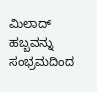ಮಿಲಾದ್ ಹಬ್ಬವನ್ನು ಸಂಭ್ರಮದಿಂದ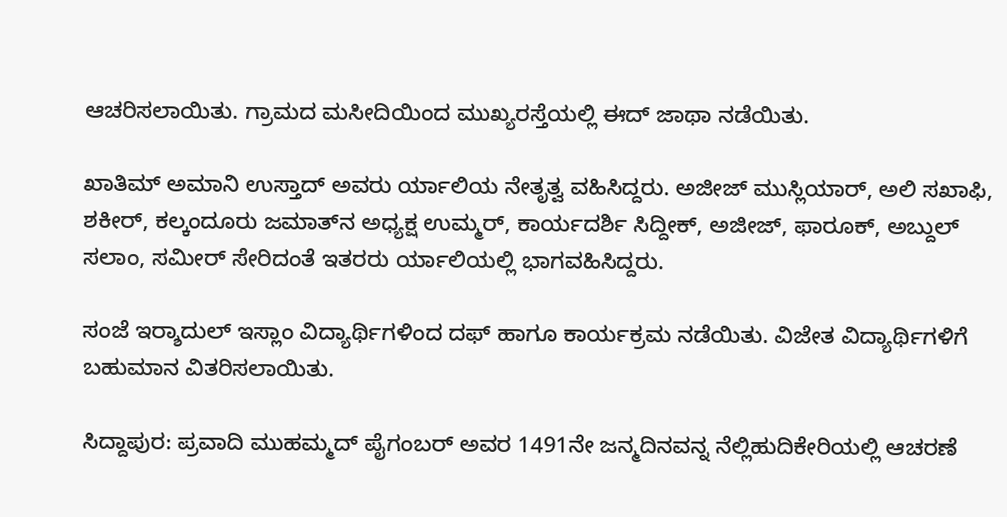ಆಚರಿಸಲಾಯಿತು. ಗ್ರಾಮದ ಮಸೀದಿಯಿಂದ ಮುಖ್ಯರಸ್ತೆಯಲ್ಲಿ ಈದ್ ಜಾಥಾ ನಡೆಯಿತು.

ಖಾತಿಮ್ ಅಮಾನಿ ಉಸ್ತಾದ್ ಅವರು ರ್ಯಾಲಿಯ ನೇತೃತ್ವ ವಹಿಸಿದ್ದರು. ಅಜೀಜ್ ಮುಸ್ಲಿಯಾರ್, ಅಲಿ ಸಖಾಫಿ, ಶಕೀರ್, ಕಲ್ಕಂದೂರು ಜಮಾತ್‍ನ ಅಧ್ಯಕ್ಷ ಉಮ್ಮರ್, ಕಾರ್ಯದರ್ಶಿ ಸಿದ್ದೀಕ್, ಅಜೀಜ್, ಫಾರೂಕ್, ಅಬ್ದುಲ್ ಸಲಾಂ, ಸಮೀರ್ ಸೇರಿದಂತೆ ಇತರರು ರ್ಯಾಲಿಯಲ್ಲಿ ಭಾಗವಹಿಸಿದ್ದರು.

ಸಂಜೆ ಇರ್‍ಶಾದುಲ್ ಇಸ್ಲಾಂ ವಿದ್ಯಾರ್ಥಿಗಳಿಂದ ದಫ್ ಹಾಗೂ ಕಾರ್ಯಕ್ರಮ ನಡೆಯಿತು. ವಿಜೇತ ವಿದ್ಯಾರ್ಥಿಗಳಿಗೆ ಬಹುಮಾನ ವಿತರಿಸಲಾಯಿತು.

ಸಿದ್ದಾಪುರ: ಪ್ರವಾದಿ ಮುಹಮ್ಮದ್ ಪೈಗಂಬರ್ ಅವರ 1491ನೇ ಜನ್ಮದಿನವನ್ನ ನೆಲ್ಲಿಹುದಿಕೇರಿಯಲ್ಲಿ ಆಚರಣೆ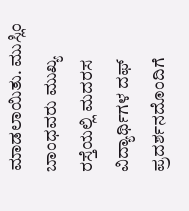ಮಾಡಲಾಯಿತು. ಮುಸ್ಲಿಂ ಬಾಂಧವರು ಮುಖ್ಯ ರಸ್ತೆಯಲ್ಲಿ ಮದರಸ ವಿದ್ಯಾರ್ಥಿಗಳ ದಫ್ ಪ್ರದರ್ಶನದೊಂದಿಗೆ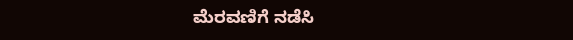ಮೆರವಣಿಗೆ ನಡೆಸಿ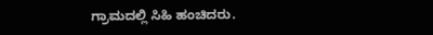ಗ್ರಾಮದಲ್ಲಿ ಸಿಹಿ ಹಂಚಿದರು.